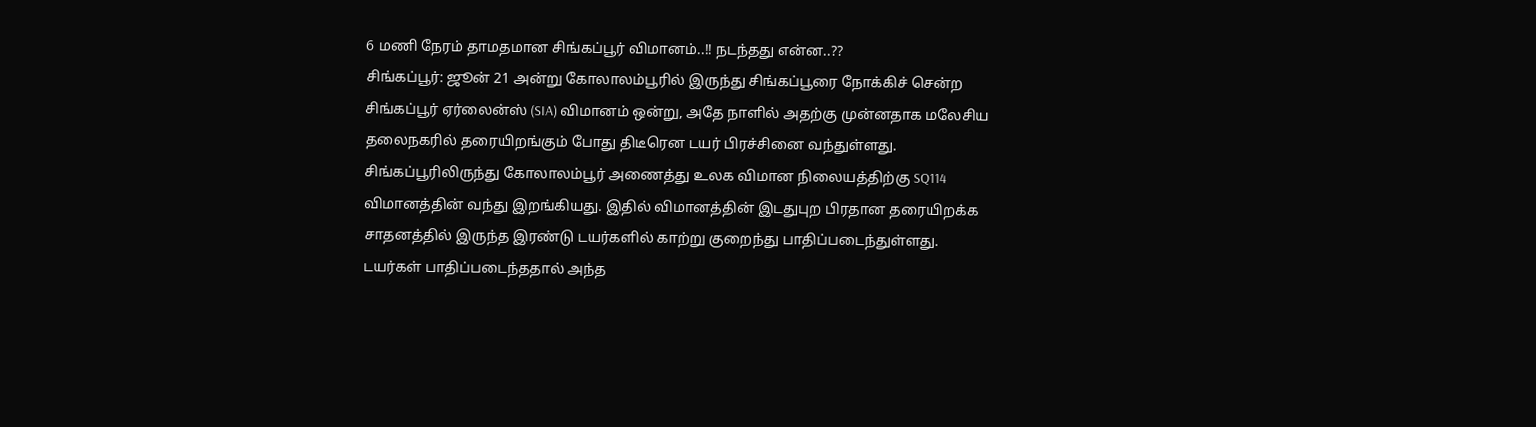6 மணி நேரம் தாமதமான சிங்கப்பூர் விமானம்..!! நடந்தது என்ன..??
சிங்கப்பூர்: ஜூன் 21 அன்று கோலாலம்பூரில் இருந்து சிங்கப்பூரை நோக்கிச் சென்ற சிங்கப்பூர் ஏர்லைன்ஸ் (SIA) விமானம் ஒன்று, அதே நாளில் அதற்கு முன்னதாக மலேசிய தலைநகரில் தரையிறங்கும் போது திடீரென டயர் பிரச்சினை வந்துள்ளது.
சிங்கப்பூரிலிருந்து கோலாலம்பூர் அணைத்து உலக விமான நிலையத்திற்கு SQ114 விமானத்தின் வந்து இறங்கியது. இதில் விமானத்தின் இடதுபுற பிரதான தரையிறக்க சாதனத்தில் இருந்த இரண்டு டயர்களில் காற்று குறைந்து பாதிப்படைந்துள்ளது.
டயர்கள் பாதிப்படைந்ததால் அந்த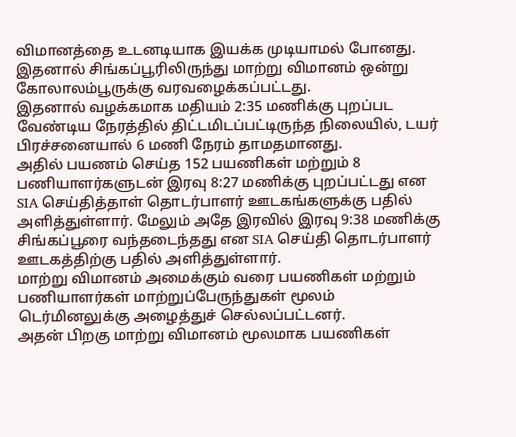விமானத்தை உடனடியாக இயக்க முடியாமல் போனது. இதனால் சிங்கப்பூரிலிருந்து மாற்று விமானம் ஒன்று கோலாலம்பூருக்கு வரவழைக்கப்பட்டது.
இதனால் வழக்கமாக மதியம் 2:35 மணிக்கு புறப்பட வேண்டிய நேரத்தில் திட்டமிடப்பட்டிருந்த நிலையில், டயர் பிரச்சனையால் 6 மணி நேரம் தாமதமானது.
அதில் பயணம் செய்த 152 பயணிகள் மற்றும் 8 பணியாளர்களுடன் இரவு 8:27 மணிக்கு புறப்பட்டது என SIA செய்தித்தாள் தொடர்பாளர் ஊடகங்களுக்கு பதில் அளித்துள்ளார். மேலும் அதே இரவில் இரவு 9:38 மணிக்கு சிங்கப்பூரை வந்தடைந்தது என SIA செய்தி தொடர்பாளர் ஊடகத்திற்கு பதில் அளித்துள்ளார்.
மாற்று விமானம் அமைக்கும் வரை பயணிகள் மற்றும் பணியாளர்கள் மாற்றுப்பேருந்துகள் மூலம் டெர்மினலுக்கு அழைத்துச் செல்லப்பட்டனர்.
அதன் பிறகு மாற்று விமானம் மூலமாக பயணிகள்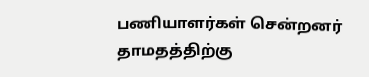பணியாளர்கள் சென்றனர் தாமதத்திற்கு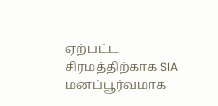ஏற்பட்ட சிரமத்திற்காக SIA மனப்பூர்வமாக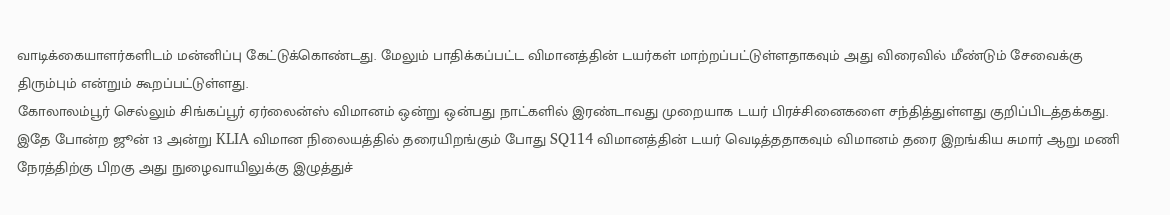வாடிக்கையாளர்களிடம் மன்னிப்பு கேட்டுக்கொண்டது. மேலும் பாதிக்கப்பட்ட விமானத்தின் டயர்கள் மாற்றப்பட்டுள்ளதாகவும் அது விரைவில் மீண்டும் சேவைக்கு திரும்பும் என்றும் கூறப்பட்டுள்ளது.
கோலாலம்பூர் செல்லும் சிங்கப்பூர் ஏர்லைன்ஸ் விமானம் ஒன்று ஒன்பது நாட்களில் இரண்டாவது முறையாக டயர் பிரச்சினைகளை சந்தித்துள்ளது குறிப்பிடத்தக்கது. இதே போன்ற ஜூன் 13 அன்று KLIA விமான நிலையத்தில் தரையிறங்கும் போது SQ114 விமானத்தின் டயர் வெடித்ததாகவும் விமானம் தரை இறங்கிய சுமார் ஆறு மணி நேரத்திற்கு பிறகு அது நுழைவாயிலுக்கு இழுத்துச்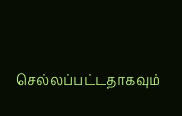செல்லப்பட்டதாகவும்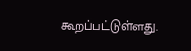கூறப்பட்டுள்ளது.